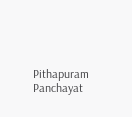Pithapuram Panchayat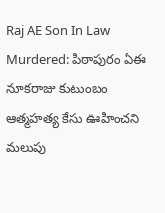Raj AE Son In Law Murdered: పిఠాపురం ఏఈ నూకరాజు కుటుంబం ఆత్మహత్య కేసు ఊహించని మలుపు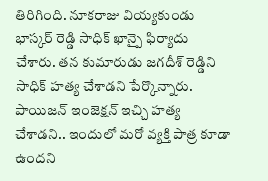తిరిగింది. నూకరాజు వియ్యకుండు భాస్కర్ రెడ్డి సాధిక్ ఖాన్పై ఫిర్యాదు చేశారు. తన కుమారుడు జగదీశ్ రెడ్డిని సాధిక్ హత్య చేశాడని పేర్కొన్నారు. పాయిజన్ ఇంజెక్షన్ ఇచ్చి హత్య చేశాడని.. ఇందులో మరో వ్యక్తి పాత్ర కూడా ఉందని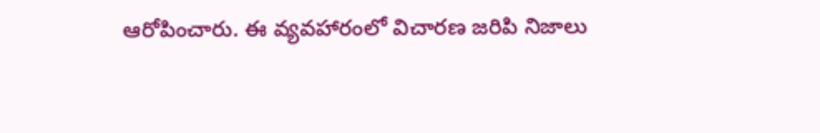ఆరోపించారు. ఈ వ్యవహారంలో విచారణ జరిపి నిజాలు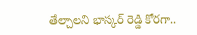తేల్చాలని భాస్కర్ రెడ్డి కోరగా..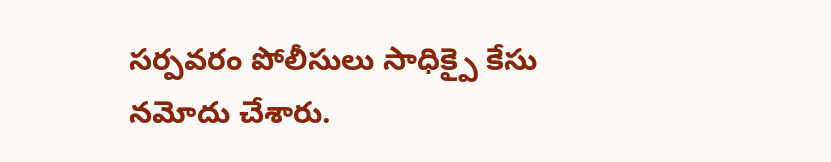సర్పవరం పోలీసులు సాధిక్పై కేసు నమోదు చేశారు.